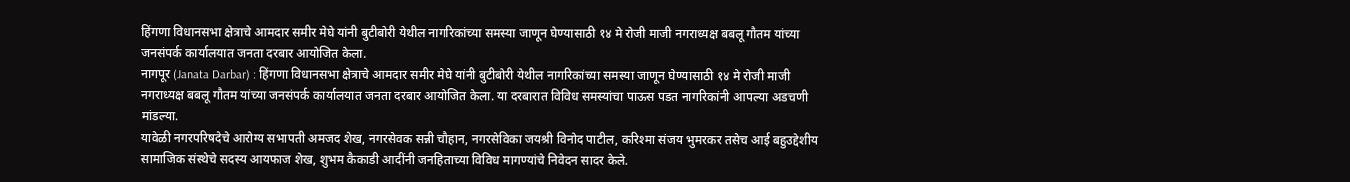हिंगणा विधानसभा क्षेत्राचे आमदार समीर मेघे यांनी बुटीबोरी येथील नागरिकांच्या समस्या जाणून घेण्यासाठी १४ मे रोजी माजी नगराध्यक्ष बबलू गौतम यांच्या जनसंपर्क कार्यालयात जनता दरबार आयोजित केला.
नागपूर (Janata Darbar) : हिंगणा विधानसभा क्षेत्राचे आमदार समीर मेघे यांनी बुटीबोरी येथील नागरिकांच्या समस्या जाणून घेण्यासाठी १४ मे रोजी माजी नगराध्यक्ष बबलू गौतम यांच्या जनसंपर्क कार्यालयात जनता दरबार आयोजित केला. या दरबारात विविध समस्यांचा पाऊस पडत नागरिकांनी आपल्या अडचणी मांडल्या.
यावेळी नगरपरिषदेचे आरोग्य सभापती अमजद शेख, नगरसेवक सन्नी चौहान, नगरसेविका जयश्री विनोद पाटील, करिश्मा संजय भुमरकर तसेच आई बहुउद्देशीय सामाजिक संस्थेचे सदस्य आयफाज शेख, शुभम कैकाडी आदींनी जनहिताच्या विविध मागण्यांचे निवेदन सादर केले.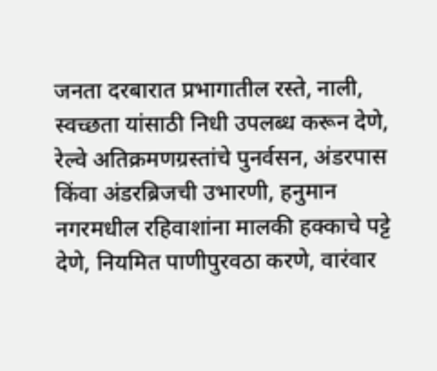जनता दरबारात प्रभागातील रस्ते, नाली, स्वच्छता यांसाठी निधी उपलब्ध करून देणे, रेल्वे अतिक्रमणग्रस्तांचे पुनर्वसन, अंडरपास किंवा अंडरब्रिजची उभारणी, हनुमान नगरमधील रहिवाशांना मालकी हक्काचे पट्टे देणे, नियमित पाणीपुरवठा करणे, वारंवार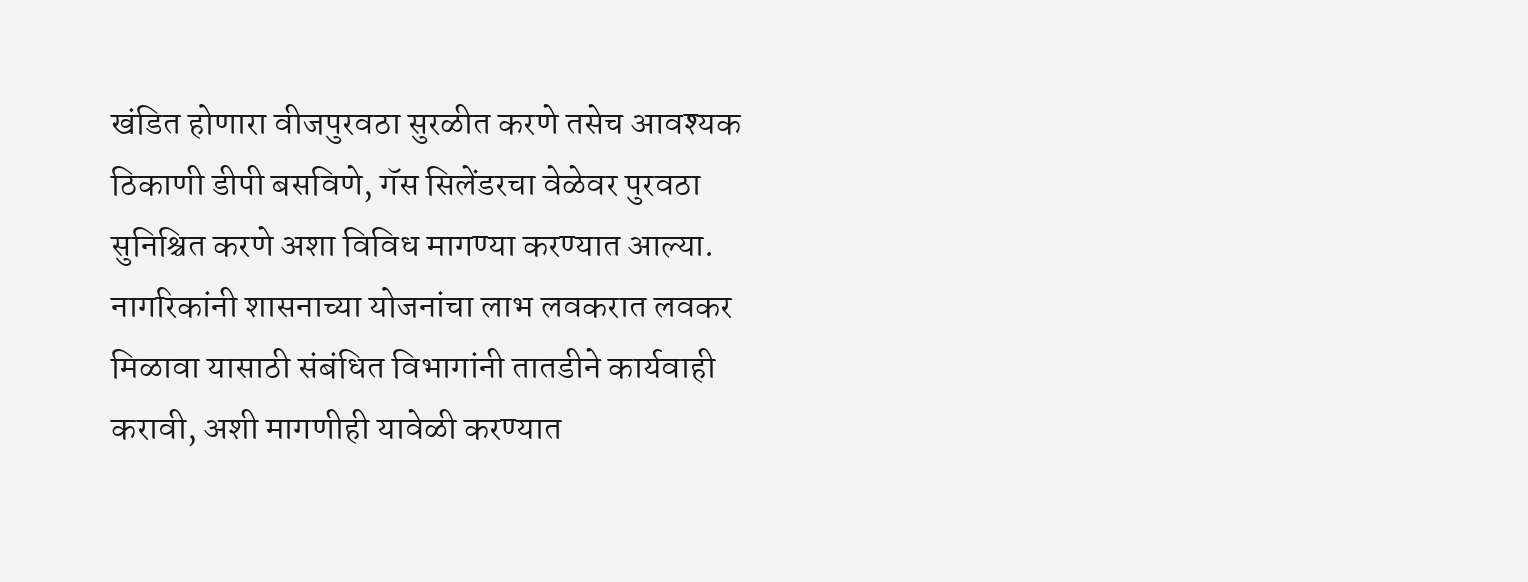खंडित होणारा वीजपुरवठा सुरळीत करणे तसेच आवश्यक ठिकाणी डीपी बसविणे, गॅस सिलेंडरचा वेळेवर पुरवठा सुनिश्चित करणे अशा विविध मागण्या करण्यात आल्या.
नागरिकांनी शासनाच्या योजनांचा लाभ लवकरात लवकर मिळावा यासाठी संबंधित विभागांनी तातडीने कार्यवाही करावी, अशी मागणीही यावेळी करण्यात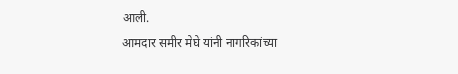आली.
आमदार समीर मेघे यांनी नागरिकांच्या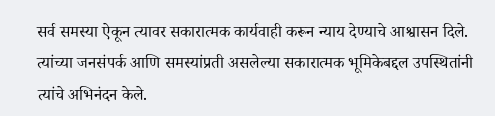सर्व समस्या ऐकून त्यावर सकारात्मक कार्यवाही करून न्याय देण्याचे आश्वासन दिले. त्यांच्या जनसंपर्क आणि समस्यांप्रती असलेल्या सकारात्मक भूमिकेबद्दल उपस्थितांनी त्यांचे अभिनंदन केले.